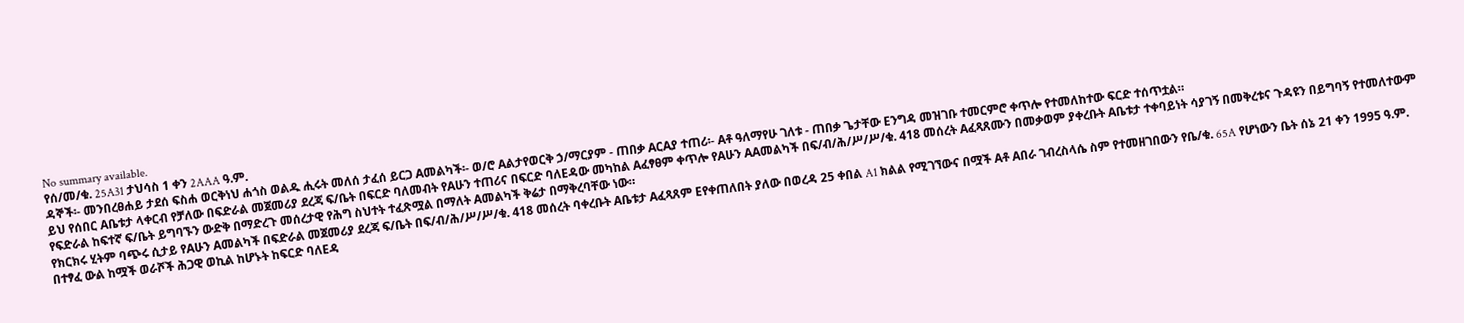No summary available.
የሰ/መ/ቁ. 25A31 ታህሳስ 1 ቀን 2AAA ዓ.ም.
ዳኞች፡- መንበረፀሐይ ታደሰ ፍስሐ ወርቅነህ ሐጎስ ወልዱ ሒሩት መለሰ ታፈሰ ይርጋ Aመልካች፡- ወ/ሮ Aልታየወርቅ ኃ/ማርያም - ጠበቃ AርAያ ተጠሪ፡- Aቶ ዓለማየሁ ገለቱ - ጠበቃ ጌታቸው Eንግዳ መዝገቡ ተመርምሮ ቀጥሎ የተመለከተው ፍርድ ተሰጥቷል።
ይህ የሰበር Aቤቱታ ላቀርብ የቻለው በፍድራል መጀመሪያ ደረጃ ፍ/ቤት በፍርድ ባለመብት የAሁን ተጠሪና በፍርድ ባለEዳው መካከል Aፈፃፀም ቀጥሎ የAሁን AAመልካች በፍ/ብ/ሕ/ሥ/ሥ/ቁ. 418 መሰረት Aፈጻጸሙን በመቃወም ያቀረቡት Aቤቱታ ተቀባይነት ሳያገኝ በመቅረቱና ጉዳዩን በይግባኝ የተመለተውም የፍድራል ከፍተኛ ፍ/ቤት ይግባኙን ውድቅ በማድረጉ መሰረታዊ የሕግ ስህተት ተፈጽሟል በማለት Aመልካች ቅሬታ በማቅረባቸው ነው።
የክርክሩ ሂትም ባጭሩ ሲታይ የAሁን Aመልካች በፍድራል መጀመሪያ ደረጃ ፍ/ቤት በፍ/ብ/ሕ/ሥ/ሥ/ቁ. 418 መሰረት ባቀረቡት Aቤቱታ Aፈጻጸም Eየቀጠለበት ያለው በወረዳ 25 ቀበል A1 ክልል የሚገኘውና በሟች Aቶ Aበራ ገብረስላሴ ስም የተመዘገበውን የቤ/ቁ. 65A የሆነውን ቤት ሰኔ 21 ቀን 1995 ዓ.ም. በተፃፈ ውል ከሟች ወራሾች ሕጋዊ ወኪል ከሆኑት ከፍርድ ባለEዳ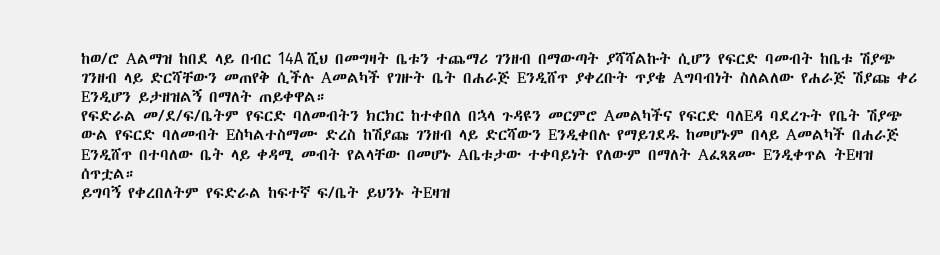ከወ/ሮ Aልማዝ ከበደ ላይ በብር 14A ሺህ በመግዛት ቤቱን ተጨማሪ ገንዘብ በማውጣት ያሻሻልኩት ሲሆን የፍርድ ባመብት ከቤቱ ሽያጭ ገንዘብ ላይ ድርሻቸውን መጠየቅ ሲችሉ Aመልካች የገዙት ቤት በሐራጅ Eንዲሸጥ ያቀረቡት ጥያቄ Aግባብነት ስለልለው የሐራጅ ሽያጩ ቀሪ Eንዲሆን ይታዘዝልኝ በማለት ጠይቀዋል።
የፍድራል መ/ደ/ፍ/ቤትም የፍርድ ባለመብትን ክርክር ከተቀበለ በኋላ ጉዳዩን መርምሮ Aመልካችና የፍርድ ባለEዳ ባደረጉት የቤት ሽያጭ ውል የፍርድ ባለመብት Eስካልተስማሙ ድረስ ከሽያጩ ገንዘብ ላይ ድርሻውን Eንዲቀበሉ የማይገደዱ ከመሆኑም በላይ Aመልካች በሐራጅ Eንዲሸጥ በተባለው ቤት ላይ ቀዳሚ መብት የልላቸው በመሆኑ Aቤቱታው ተቀባይነት የለውም በማለት Aፈጻጸሙ Eንዲቀጥል ትEዛዝ ሰጥቷል።
ይግባኝ የቀረበለትም የፍድራል ከፍተኛ ፍ/ቤት ይህንኑ ትEዛዝ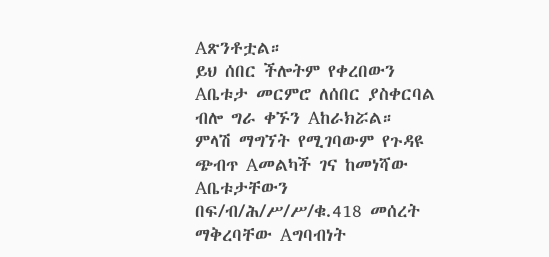Aጽንቶቷል።
ይህ ሰበር ችሎትም የቀረበውን Aቤቱታ መርምሮ ለሰበር ያስቀርባል ብሎ ግራ ቀኙን Aከራክሯል።
ምላሽ ማግኘት የሚገባውም የጉዳዩ ጭብጥ Aመልካች ገና ከመነሻው Aቤቱታቸውን በፍ/ብ/ሕ/ሥ/ሥ/ቁ.418 መሰረት ማቅረባቸው Aግባብነት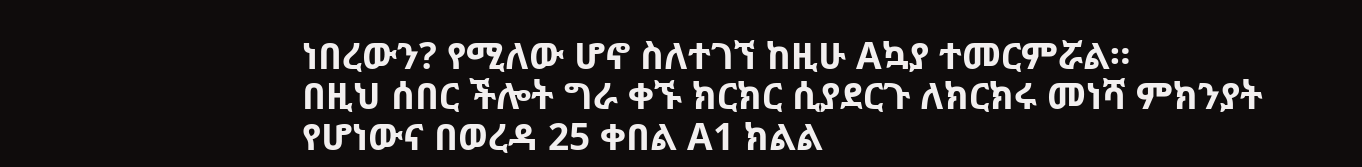ነበረውን? የሚለው ሆኖ ስለተገኘ ከዚሁ Aኳያ ተመርምሯል።
በዚህ ሰበር ችሎት ግራ ቀኙ ክርክር ሲያደርጉ ለክርክሩ መነሻ ምክንያት የሆነውና በወረዳ 25 ቀበል A1 ክልል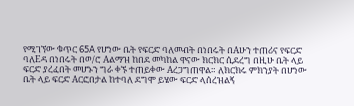የሚገኘው ቁጥር 65A የሆነው ቤት የፍርድ ባለመብት በነበሩት በAሁን ተጠሪና የፍርድ ባለEዳ በነበሩት በወ/ሮ Aልማዝ ከበደ መካከል ዋናው ክርክር ሲደረግ በዚሁ ቤት ላይ ፍርድ ያረፈበት መሆኑን ግራ ቀኙ ተጠይቀው Aረጋግጠዋል። ለክርክሩ ምክንያት በሆነው ቤት ላይ ፍርድ Aርፎበታል ከተባለ ደግሞ ይሄው ፍርድ ላሰረዝልኝ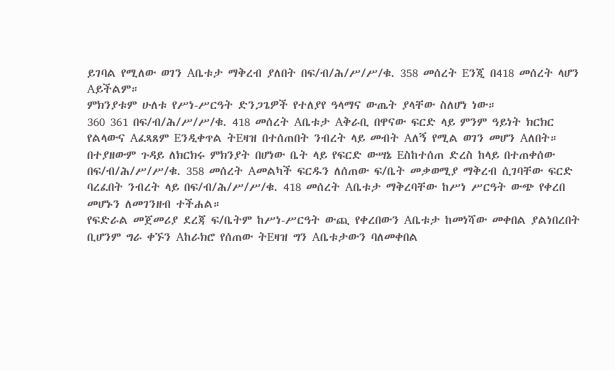ይገባል የሚለው ወገን Aቤቱታ ማቅረብ ያለበት በፍ/ብ/ሕ/ሥ/ሥ/ቁ. 358 መሰረት Eንጂ በ418 መሰረት ላሆን Aይችልም።
ምክንያቱም ሁለቱ የሥነ-ሥርዓት ድንጋጌዎች የተለያየ ዓላማና ውጤት ያላቸው ስለሆነ ነው።
360 361 በፍ/ብ/ሕ/ሥ/ሥ/ቁ. 418 መሰረት Aቤቱታ Aቅራቢ በዋናው ፍርድ ላይ ምንም ዓይነት ክርክር የልላውና Aፈጻጸም Eንዲቀጥል ትEዛዝ በተሰጠበት ንብረት ላይ መብት Aለኝ የሚል ወገን መሆን Aለበት።
በተያዘውም ጉዳይ ለክርክሩ ምክንያት በሆነው ቤት ላይ የፍርድ ውሣኔ Eስከተሰጠ ድረስ ከላይ በተጠቀሰው በፍ/ብ/ሕ/ሥ/ሥ/ቁ. 358 መሰረት Aመልካች ፍርዱን ለሰጠው ፍ/ቤት መቃወሚያ ማቅረብ ሲገባቸው ፍርድ ባረፈበት ንብረት ላይ በፍ/ብ/ሕ/ሥ/ሥ/ቁ. 418 መሰረት Aቤቱታ ማቅረባቸው ከሥነ ሥርዓት ውጭ የቀረበ መሆኑን ለመገንዘብ ተችሐል።
የፍድራል መጀመሪያ ደረጃ ፍ/ቤትም ከሥነ-ሥርዓት ውጪ የቀረበውን Aቤቱታ ከመነሻው መቀበል ያልነበረበት ቢሆንም ግራ ቀኙን Aከራክሮ የሰጠው ትEዛዝ ግን Aቤቱታውን ባለመቀበል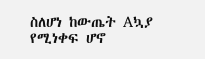ስለሆነ ከውጤት Aኳያ የሚነቀፍ ሆኖ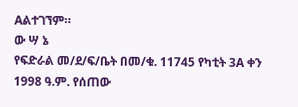Aልተገኘም።
ው ሣ ኔ
የፍድራል መ/ደ/ፍ/ቤት በመ/ቁ. 11745 የካቲት 3A ቀን 1998 ዓ.ም. የሰጠው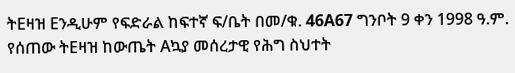ትEዛዝ Eንዲሁም የፍድራል ከፍተኛ ፍ/ቤት በመ/ቁ. 46A67 ግንቦት 9 ቀን 1998 ዓ.ም. የሰጠው ትEዛዝ ከውጤት Aኳያ መሰረታዊ የሕግ ስህተት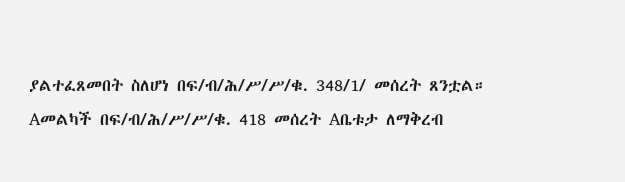ያልተፈጸመበት ስለሆነ በፍ/ብ/ሕ/ሥ/ሥ/ቁ. 348/1/ መሰረት ጸንቷል።
Aመልካች በፍ/ብ/ሕ/ሥ/ሥ/ቁ. 418 መሰረት Aቤቱታ ለማቅረብ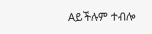Aይችሉም ተብሎ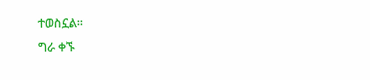ተወስኗል።
ግራ ቀኙ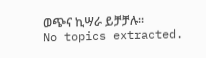ወጭና ኪሣራ ይቻቻሉ።
No topics extracted.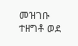መዝገቡ ተዘግቶ ወደ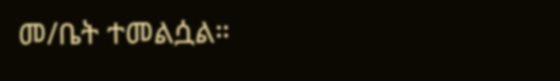መ/ቤት ተመልሷል።